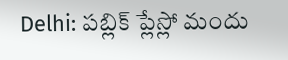Delhi: పబ్లిక్ ప్లేస్లో మందు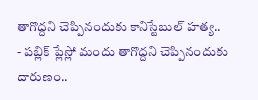తాగొద్దని చెప్పినందుకు కానిస్టేబుల్ హత్య..
- పబ్లిక్ ప్లేస్లో మందు తాగొద్దని చెప్పినందుకు దారుణం..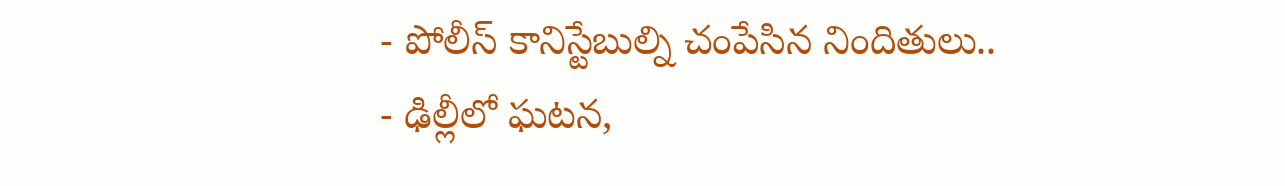- పోలీస్ కానిస్టేబుల్ని చంపేసిన నిందితులు..
- ఢిల్లీలో ఘటన,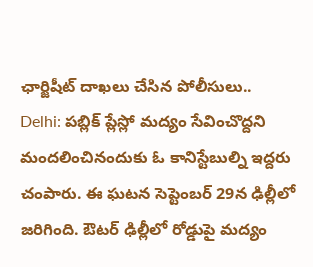ఛార్జిషీట్ దాఖలు చేసిన పోలీసులు..
Delhi: పబ్లిక్ ప్లేస్లో మద్యం సేవించొద్దని మందలించినందుకు ఓ కానిస్టేబుల్ని ఇద్దరు చంపారు. ఈ ఘటన సెప్టెంబర్ 29న ఢిల్లీలో జరిగింది. ఔటర్ ఢిల్లీలో రోడ్డుపై మద్యం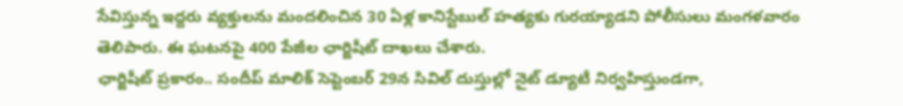సేవిస్తున్న ఇద్దరు వ్యక్తులను మందలించిన 30 ఏళ్ల కానిస్టేబుల్ హత్యకు గురయ్యాడని పోలీసులు మంగళవారం తెలిపారు. ఈ ఘటనపై 400 పేజీల ఛార్జిషీట్ దాఖలు చేశారు.
ఛార్జిషీట్ ప్రకారం.. సందీప్ మాలిక్ సెప్టెంబర్ 29న సివిల్ దుస్తుల్లో నైట్ డ్యూటీ నిర్వహిస్తుండగా,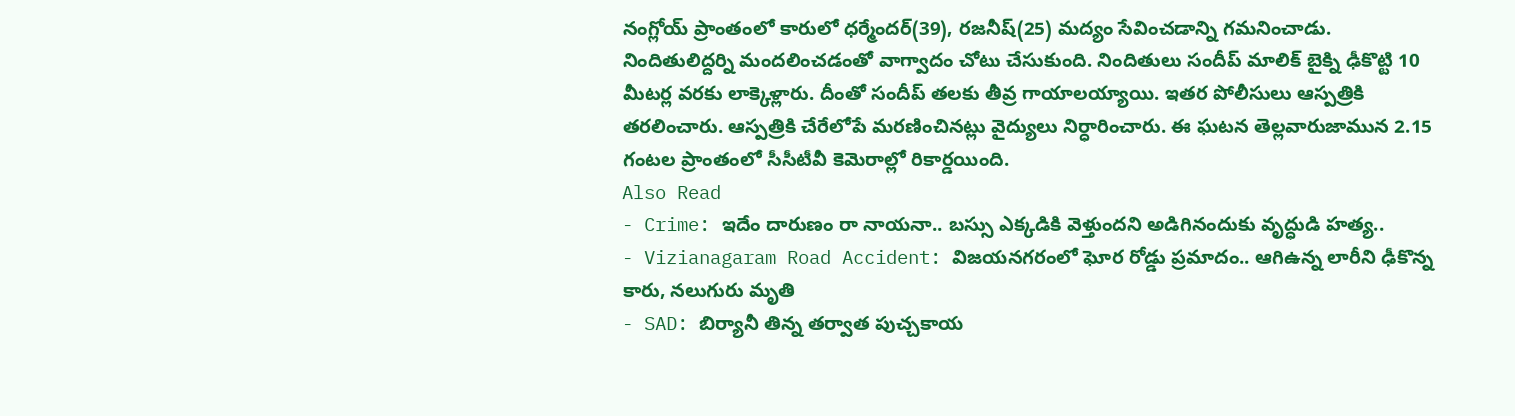నంగ్లోయ్ ప్రాంతంలో కారులో ధర్మేందర్(39), రజనీష్(25) మద్యం సేవించడాన్ని గమనించాడు. నిందితులిద్దర్ని మందలించడంతో వాగ్వాదం చోటు చేసుకుంది. నిందితులు సందీప్ మాలిక్ బైక్ని ఢీకొట్టి 10 మీటర్ల వరకు లాక్కెళ్లారు. దీంతో సందీప్ తలకు తీవ్ర గాయాలయ్యాయి. ఇతర పోలీసులు ఆస్పత్రికి తరలించారు. ఆస్పత్రికి చేరేలోపే మరణించినట్లు వైద్యులు నిర్ధారించారు. ఈ ఘటన తెల్లవారుజామున 2.15 గంటల ప్రాంతంలో సీసీటీవీ కెమెరాల్లో రికార్డయింది.
Also Read
- Crime: ఇదేం దారుణం రా నాయనా.. బస్సు ఎక్కడికి వెళ్తుందని అడిగినందుకు వృద్ధుడి హత్య..
- Vizianagaram Road Accident: విజయనగరంలో ఘోర రోడ్డు ప్రమాదం.. ఆగిఉన్న లారీని ఢీకొన్న కారు, నలుగురు మృతి
- SAD: బిర్యానీ తిన్న తర్వాత పుచ్చకాయ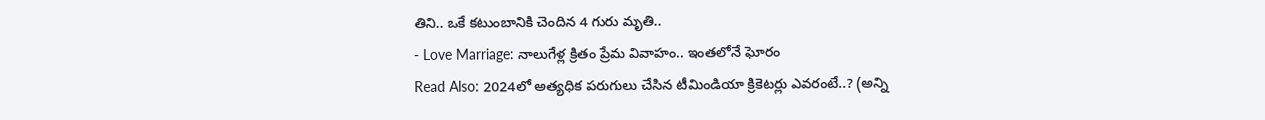తిని.. ఒకే కటుంబానికి చెందిన 4 గురు మృతి..
- Love Marriage: నాలుగేళ్ల క్రితం ప్రేమ వివాహం.. ఇంతలోనే ఘోరం
Read Also: 2024లో అత్యధిక పరుగులు చేసిన టీమిండియా క్రికెటర్లు ఎవరంటే..? (అన్ని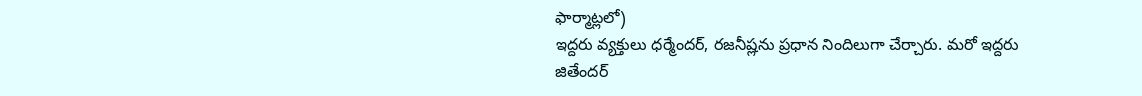ఫార్మాట్లలో)
ఇద్దరు వ్యక్తులు ధర్మేందర్, రజనీష్లను ప్రధాన నిందిలుగా చేర్చారు. మరో ఇద్దరు జితేందర్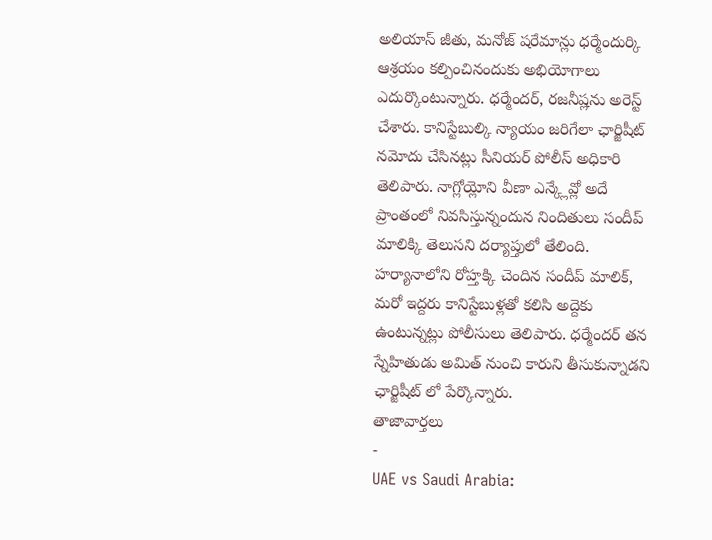అలియాస్ జీతు, మనోజ్ షరేమాన్లు ధర్మేందుర్కి ఆశ్రయం కల్పించినందుకు అభియోగాలు ఎదుర్కొంటున్నారు. ధర్మేందర్, రజనీష్లను అరెస్ట్ చేశారు. కానిస్టేబుల్కి న్యాయం జరిగేలా ఛార్జిషీట్ నమోదు చేసినట్లు సీనియర్ పోలీస్ అధికారి తెలిపారు. నాగ్లోయ్లోని వీణా ఎన్క్లేవ్లో అదే ప్రాంతంలో నివసిస్తున్నందున నిందితులు సందీప్ మాలిక్కి తెలుసని దర్యాప్తులో తేలింది. హర్యానాలోని రోహ్తక్కి చెందిన సందీప్ మాలిక్, మరో ఇద్దరు కానిస్టేబుళ్లతో కలిసి అద్దెకు ఉంటున్నట్లు పోలీసులు తెలిపారు. ధర్మేందర్ తన స్నేహితుడు అమిత్ నుంచి కారుని తీసుకున్నాడని ఛార్జిషీట్ లో పేర్కొన్నారు.
తాజావార్తలు
-
UAE vs Saudi Arabia: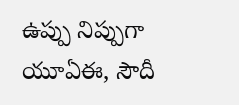ఉప్పు నిప్పుగా యూఏఈ, సౌదీ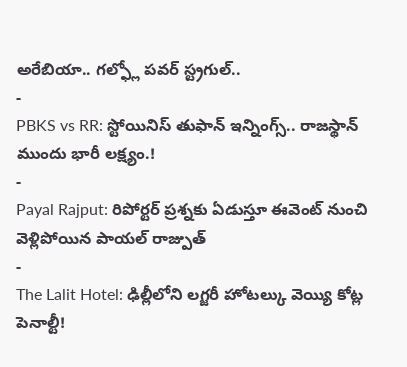అరేబియా.. గల్ఫ్లో పవర్ స్ట్రగుల్..
-
PBKS vs RR: స్టోయినిస్ తుఫాన్ ఇన్నింగ్స్.. రాజస్థాన్ ముందు భారీ లక్ష్యం.!
-
Payal Rajput: రిపోర్టర్ ప్రశ్నకు ఏడుస్తూ ఈవెంట్ నుంచి వెళ్లిపోయిన పాయల్ రాజ్పుత్
-
The Lalit Hotel: ఢిల్లీలోని లగ్జరీ హోటల్కు వెయ్యి కోట్ల పెనాల్టీ!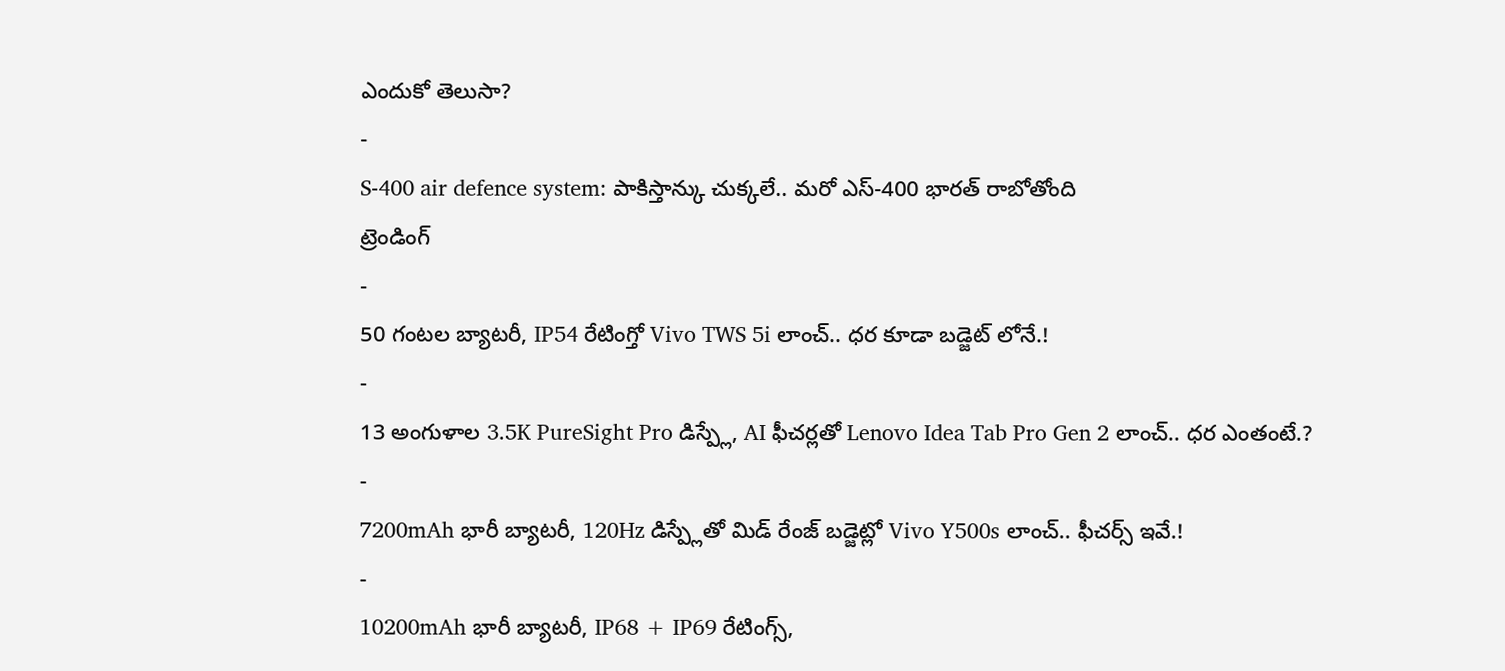ఎందుకో తెలుసా?
-
S-400 air defence system: పాకిస్తాన్కు చుక్కలే.. మరో ఎస్-400 భారత్ రాబోతోంది
ట్రెండింగ్
-
50 గంటల బ్యాటరీ, IP54 రేటింగ్తో Vivo TWS 5i లాంచ్.. ధర కూడా బడ్జెట్ లోనే.!
-
13 అంగుళాల 3.5K PureSight Pro డిస్ప్లే, AI ఫీచర్లతో Lenovo Idea Tab Pro Gen 2 లాంచ్.. ధర ఎంతంటే.?
-
7200mAh భారీ బ్యాటరీ, 120Hz డిస్ప్లేతో మిడ్ రేంజ్ బడ్జెట్లో Vivo Y500s లాంచ్.. ఫీచర్స్ ఇవే.!
-
10200mAh భారీ బ్యాటరీ, IP68 + IP69 రేటింగ్స్,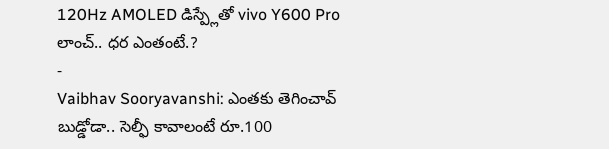120Hz AMOLED డిస్ప్లేతో vivo Y600 Pro లాంచ్.. ధర ఎంతంటే.?
-
Vaibhav Sooryavanshi: ఎంతకు తెగించావ్ బుడ్డోడా.. సెల్ఫీ కావాలంటే రూ.100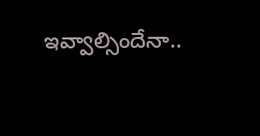ఇవ్వాల్సిందేనా..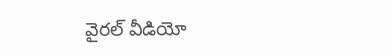వైరల్ వీడియో